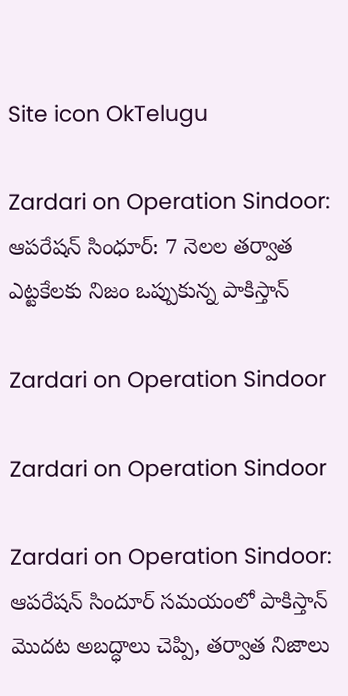Site icon OkTelugu

Zardari on Operation Sindoor: ఆపరేషన్ సింధూర్: 7 నెలల తర్వాత ఎట్టకేలకు నిజం ఒప్పుకున్న పాకిస్తాన్

Zardari on Operation Sindoor

Zardari on Operation Sindoor

Zardari on Operation Sindoor: ఆపరేషన్‌ సిందూర్‌ సమయంలో పాకిస్తాన్‌ మొదట అబద్ధాలు చెప్పి, తర్వాత నిజాలు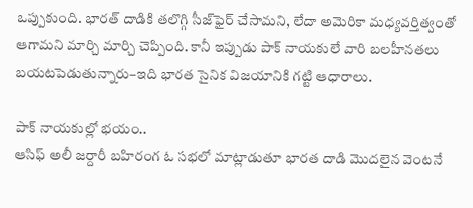ఒప్పుకుంది. భారత్‌ దాడికి తలొగ్గి సీజ్‌ఫైర్‌ చేసామని, లేదా అమెరికా మధ్యవర్తిత్వంతో ఆగామని మార్చి మార్చి చెప్పింది. కానీ ఇప్పుడు పాక్‌ నాయకులే వారి బలహీనతలు బయటపెడుతున్నారు–ఇది భారత సైనిక విజయానికి గట్టి ఆధారాలు.

పాక్‌ నాయకుల్లో భయం..
ఆసిఫ్‌ అలీ జర్దారీ బహిరంగ ఓ సభలో మాట్లాడుతూ భారత దాడి మొదలైన వెంటనే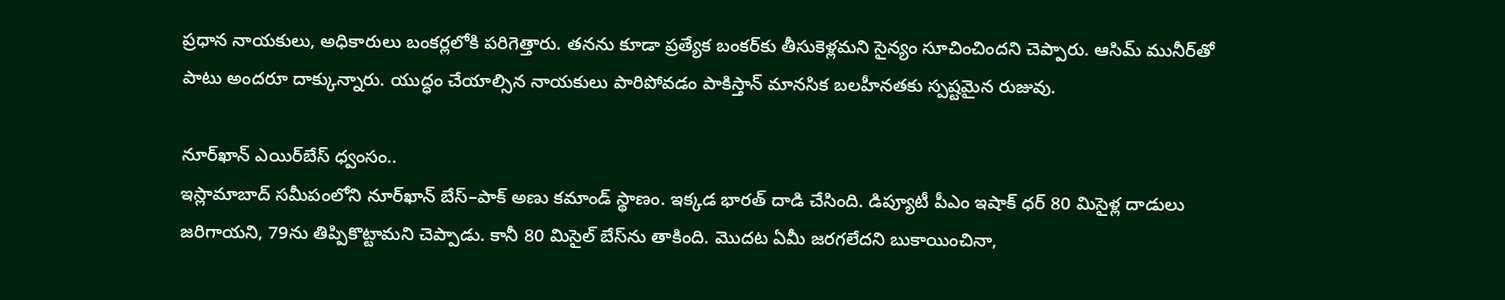ప్రధాన నాయకులు, అధికారులు బంకర్లలోకి పరిగెత్తారు. తనను కూడా ప్రత్యేక బంకర్‌కు తీసుకెళ్లమని సైన్యం సూచించిందని చెప్పారు. ఆసిమ్‌ మునీర్‌తో పాటు అందరూ దాక్కున్నారు. యుద్ధం చేయాల్సిన నాయకులు పారిపోవడం పాకిస్తాన్‌ మానసిక బలహీనతకు స్పష్టమైన రుజువు.

నూర్‌ఖాన్‌ ఎయిర్‌బేస్‌ ధ్వంసం..
ఇస్లామాబాద్‌ సమీపంలోని నూర్‌ఖాన్‌ బేస్‌–పాక్‌ అణు కమాండ్‌ స్థాణం. ఇక్కడ భారత్‌ దాడి చేసింది. డిప్యూటీ పీఎం ఇషాక్‌ ధర్‌ 80 మిసైళ్ల దాడులు జరిగాయని, 79ను తిప్పికొట్టామని చెప్పాడు. కానీ 80 మిసైల్‌ బేస్‌ను తాకింది. మొదట ఏమీ జరగలేదని బుకాయించినా,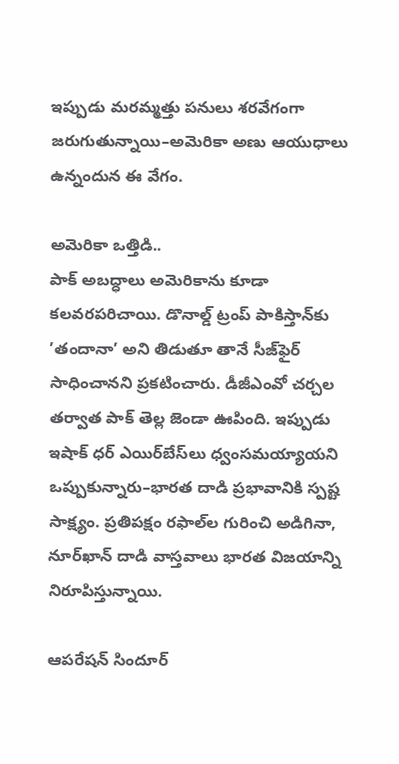ఇప్పుడు మరమ్మత్తు పనులు శరవేగంగా జరుగుతున్నాయి–అమెరికా అణు ఆయుధాలు ఉన్నందున ఈ వేగం.

అమెరికా ఒత్తిడి..
పాక్‌ అబద్ధాలు అమెరికాను కూడా కలవరపరిచాయి. డొనాల్డ్‌ ట్రంప్‌ పాకిస్తాన్‌కు ’తందానా’ అని తిడుతూ తానే సీజ్‌ఫైర్‌ సాధించానని ప్రకటించారు. డీజీఎంవో చర్చల తర్వాత పాక్‌ తెల్ల జెండా ఊపింది. ఇప్పుడు ఇషాక్‌ ధర్‌ ఎయిర్‌బేస్‌లు ధ్వంసమయ్యాయని ఒప్పుకున్నారు–భారత దాడి ప్రభావానికి స్పష్ట సాక్ష్యం. ప్రతిపక్షం రఫాల్‌ల గురించి అడిగినా, నూర్‌ఖాన్‌ దాడి వాస్తవాలు భారత విజయాన్ని నిరూపిస్తున్నాయి.

ఆపరేషన్‌ సిందూర్‌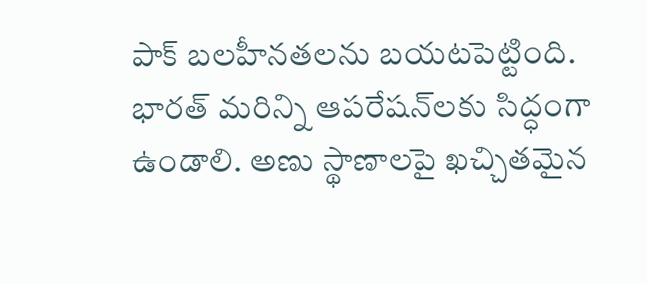పాక్‌ బలహీనతలను బయటపెట్టింది. భారత్‌ మరిన్ని ఆపరేషన్‌లకు సిద్ధంగా ఉండాలి. అణు స్థాణాలపై ఖచ్చితమైన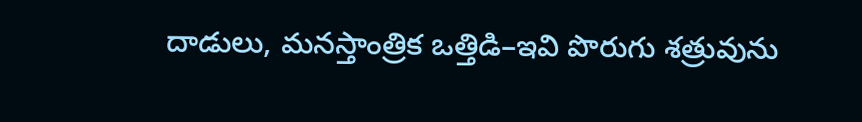దాడులు, మనస్తాంత్రిక ఒత్తిడి–ఇవి పొరుగు శత్రువును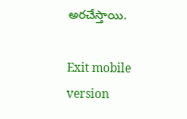అరచేస్తాయి.

Exit mobile version